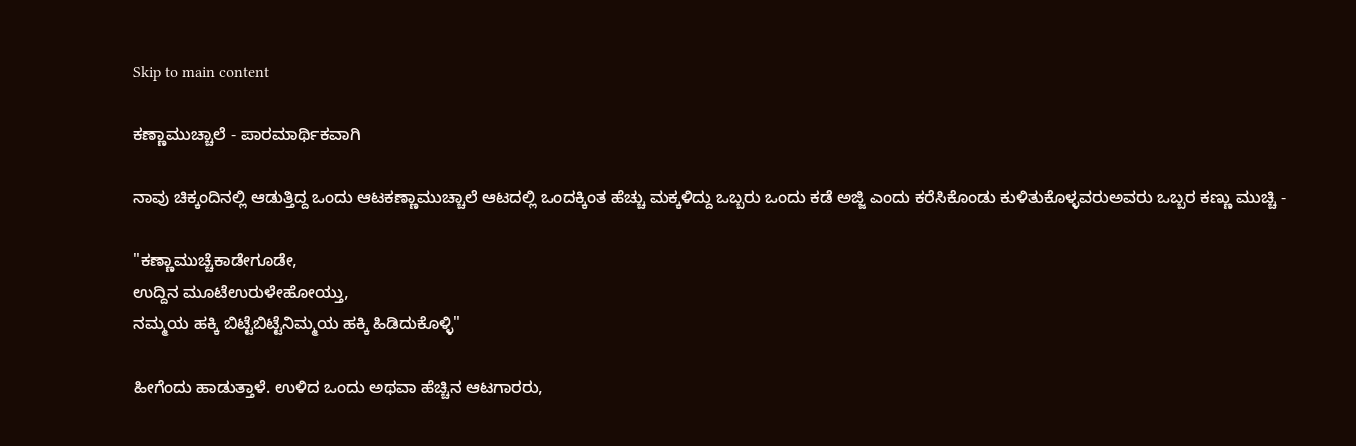Skip to main content

ಕಣ್ಣಾಮುಚ್ಚಾಲೆ - ಪಾರಮಾರ್ಥಿಕವಾಗಿ

ನಾವು ಚಿಕ್ಕಂದಿನಲ್ಲಿ ಆಡುತ್ತಿದ್ದ ಒಂದು ಆಟಕಣ್ಣಾಮುಚ್ಚಾಲೆ ಆಟದಲ್ಲಿ ಒಂದಕ್ಕಿಂತ ಹೆಚ್ಚು ಮಕ್ಕಳಿದ್ದು ಒಬ್ಬರು ಒಂದು ಕಡೆ ಅಜ್ಜಿ ಎಂದು ಕರೆಸಿಕೊಂಡು ಕುಳಿತುಕೊಳ್ಳವರುಅವರು ಒಬ್ಬರ ಕಣ್ಣು ಮುಚ್ಚಿ -

"ಕಣ್ಣಾಮುಚ್ಚೆಕಾಡೇಗೂಡೇ,
ಉದ್ದಿನ ಮೂಟೆಉರುಳೇಹೋಯ್ತು,
ನಮ್ಮಯ ಹಕ್ಕಿ ಬಿಟ್ಟೆಬಿಟ್ಟೆನಿಮ್ಮಯ ಹಕ್ಕಿ ಹಿಡಿದುಕೊಳ್ಳಿ"

ಹೀಗೆಂದು ಹಾಡುತ್ತಾಳೆ. ಉಳಿದ ಒಂದು ಅಥವಾ ಹೆಚ್ಚಿನ ಆಟಗಾರರು,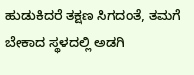ಹುಡುಕಿದರೆ ತಕ್ಷಣ ಸಿಗದಂತೆ, ತಮಗೆ ಬೇಕಾದ ಸ್ಥಳದಲ್ಲಿ ಅಡಗಿ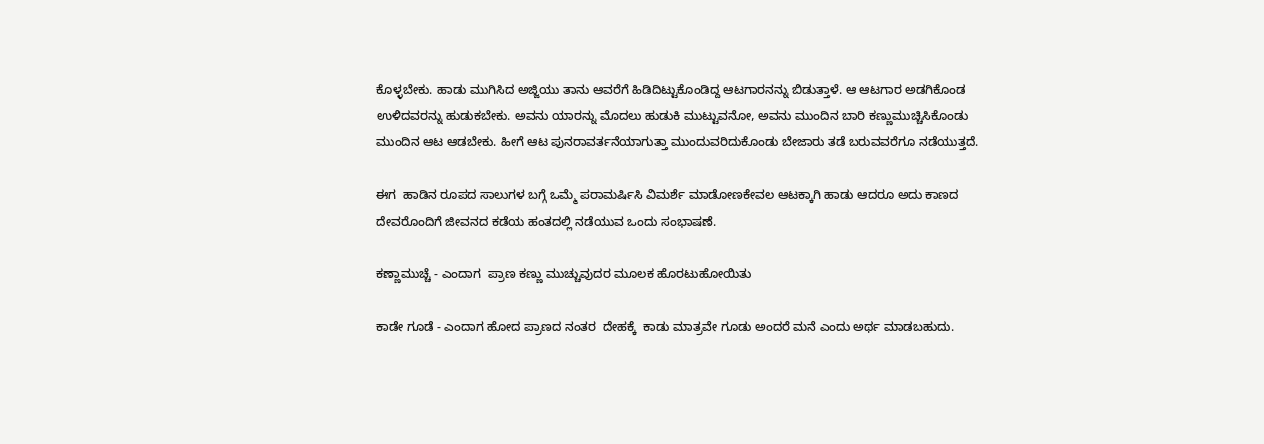ಕೊಳ್ಳಬೇಕು. ಹಾಡು ಮುಗಿಸಿದ ಅಜ್ಜಿಯು ತಾನು ಆವರೆಗೆ ಹಿಡಿದಿಟ್ಟುಕೊಂಡಿದ್ದ ಆಟಗಾರನನ್ನು ಬಿಡುತ್ತಾಳೆ. ಆ ಆಟಗಾರ ಅಡಗಿಕೊಂಡ ಉಳಿದವರನ್ನು ಹುಡುಕಬೇಕು. ಅವನು ಯಾರನ್ನು ಮೊದಲು ಹುಡುಕಿ ಮುಟ್ಟುವನೋ, ಅವನು ಮುಂದಿನ ಬಾರಿ ಕಣ್ಣುಮುಚ್ಚಿಸಿಕೊಂಡು ಮುಂದಿನ ಆಟ ಆಡಬೇಕು. ಹೀಗೆ ಆಟ ಪುನರಾವರ್ತನೆಯಾಗುತ್ತಾ ಮುಂದುವರಿದುಕೊಂಡು ಬೇಜಾರು ತಡೆ ಬರುವವರೆಗೂ ನಡೆಯುತ್ತದೆ.

ಈಗ  ಹಾಡಿನ ರೂಪದ ಸಾಲುಗಳ ಬಗ್ಗೆ ಒಮ್ಮೆ ಪರಾಮರ್ಷಿಸಿ ವಿಮರ್ಶೆ ಮಾಡೋಣಕೇವಲ ಆಟಕ್ಕಾಗಿ ಹಾಡು ಆದರೂ ಅದು ಕಾಣದ ದೇವರೊಂದಿಗೆ ಜೀವನದ ಕಡೆಯ ಹಂತದಲ್ಲಿ ನಡೆಯುವ ಒಂದು ಸಂಭಾಷಣೆ.

ಕಣ್ಣಾಮುಚ್ಚೆ - ಎಂದಾಗ  ಪ್ರಾಣ ಕಣ್ಣು ಮುಚ್ಚುವುದರ ಮೂಲಕ ಹೊರಟುಹೋಯಿತು

ಕಾಡೇ ಗೂಡೆ - ಎಂದಾಗ ಹೋದ ಪ್ರಾಣದ ನಂತರ  ದೇಹಕ್ಕೆ  ಕಾಡು ಮಾತ್ರವೇ ಗೂಡು ಅಂದರೆ ಮನೆ ಎಂದು ಅರ್ಥ ಮಾಡಬಹುದು.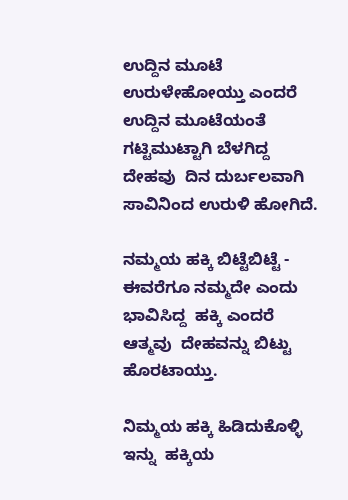ಉದ್ದಿನ ಮೂಟೆ ಉರುಳೇಹೋಯ್ತು ಎಂದರೆ ಉದ್ದಿನ ಮೂಟೆಯಂತೆ ಗಟ್ಟಿಮುಟ್ಟಾಗಿ ಬೆಳಗಿದ್ದ ದೇಹವು  ದಿನ ದುರ್ಬಲವಾಗಿ ಸಾವಿನಿಂದ ಉರುಳಿ ಹೋಗಿದೆ.

ನಮ್ಮಯ ಹಕ್ಕಿ ಬಿಟ್ಟೆಬಿಟ್ಟೆ - ಈವರೆಗೂ ನಮ್ಮದೇ ಎಂದು ಭಾವಿಸಿದ್ದ  ಹಕ್ಕಿ ಎಂದರೆ  ಆತ್ಮವು  ದೇಹವನ್ನು ಬಿಟ್ಟು ಹೊರಟಾಯ್ತು.

ನಿಮ್ಮಯ ಹಕ್ಕಿ ಹಿಡಿದುಕೊಳ್ಳಿ ಇನ್ನು  ಹಕ್ಕಿಯ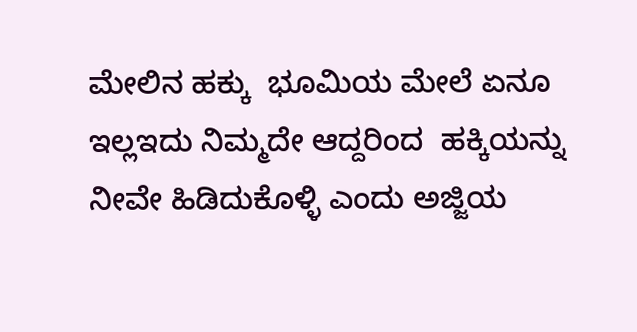ಮೇಲಿನ ಹಕ್ಕು  ಭೂಮಿಯ ಮೇಲೆ ಏನೂ ಇಲ್ಲಇದು ನಿಮ್ಮದೇ ಆದ್ದರಿಂದ  ಹಕ್ಕಿಯನ್ನು ನೀವೇ ಹಿಡಿದುಕೊಳ್ಳಿ ಎಂದು ಅಜ್ಜಿಯ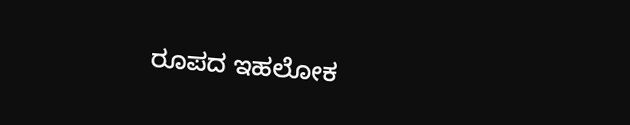ರೂಪದ ಇಹಲೋಕ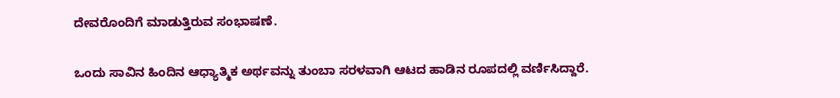ದೇವರೊಂದಿಗೆ ಮಾಡುತ್ತಿರುವ ಸಂಭಾಷಣೆ.

ಒಂದು ಸಾವಿನ ಹಿಂದಿನ ಆಧ್ಯಾತ್ಮಿಕ ಅರ್ಥವನ್ನು ತುಂಬಾ ಸರಳವಾಗಿ ಆಟದ ಹಾಡಿನ ರೂಪದಲ್ಲಿ ವರ್ಣಿಸಿದ್ದಾರೆ.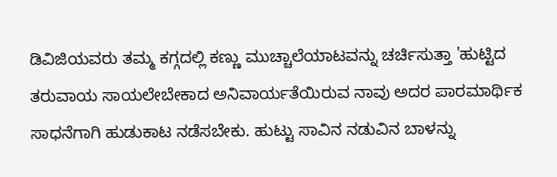ಡಿವಿಜಿಯವರು ತಮ್ಮ ಕಗ್ಗದಲ್ಲಿ ಕಣ್ಣು ಮುಚ್ಚಾಲೆಯಾಟವನ್ನು ಚರ್ಚಿಸುತ್ತಾ 'ಹುಟ್ಟಿದ ತರುವಾಯ ಸಾಯಲೇಬೇಕಾದ ಅನಿವಾರ್ಯತೆಯಿರುವ ನಾವು ಅದರ ಪಾರಮಾರ್ಥಿಕ ಸಾಧನೆಗಾಗಿ ಹುಡುಕಾಟ ನಡೆಸಬೇಕು. ಹುಟ್ಟು ಸಾವಿನ ನಡುವಿನ ಬಾಳನ್ನು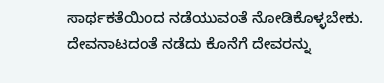ಸಾರ್ಥಕತೆಯಿಂದ ನಡೆಯುವಂತೆ ನೋಡಿಕೊಳ್ಳಬೇಕು. ದೇವನಾಟದಂತೆ ನಡೆದು ಕೊನೆಗೆ ದೇವರನ್ನು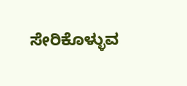ಸೇರಿಕೊಳ್ಳುವ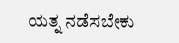ಯತ್ನ ನಡೆಸಬೇಕು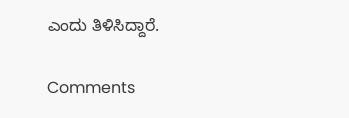ಎಂದು ತಿಳಿಸಿದ್ದಾರೆ.

Comments